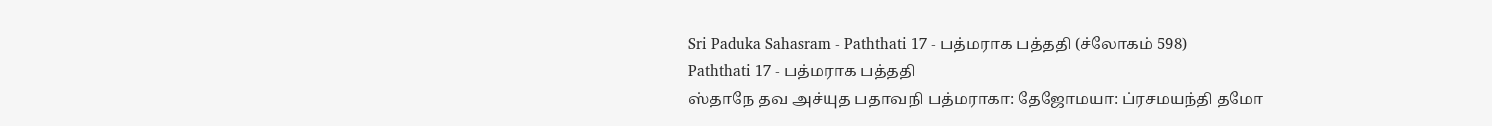Sri Paduka Sahasram - Paththati 17 - பத்மராக பத்ததி (ச்லோகம் 598)
Paththati 17 - பத்மராக பத்ததி
ஸ்தாநே தவ அச்யுத பதாவநி பத்மராகா: தேஜோமயா: ப்ரசமயந்தி தமோ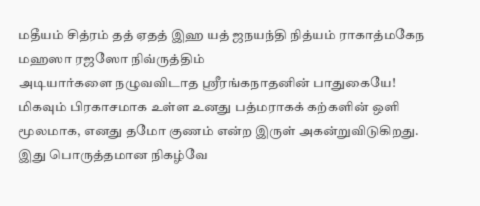மதீயம் சித்ரம் தத் ஏதத் இஹ யத் ஜநயந்தி நித்யம் ராகாத்மகேந மஹஸா ரஜஸோ நிவ்ருத்திம்
அடியார்களை நழுவவிடாத ஸ்ரீரங்கநாதனின் பாதுகையே! மிகவும் பிரகாசமாக உள்ள உனது பத்மராகக் கற்களின் ஒளி மூலமாக, எனது தமோ குணம் என்ற இருள் அகன்றுவிடுகிறது. இது பொருத்தமான நிகழ்வே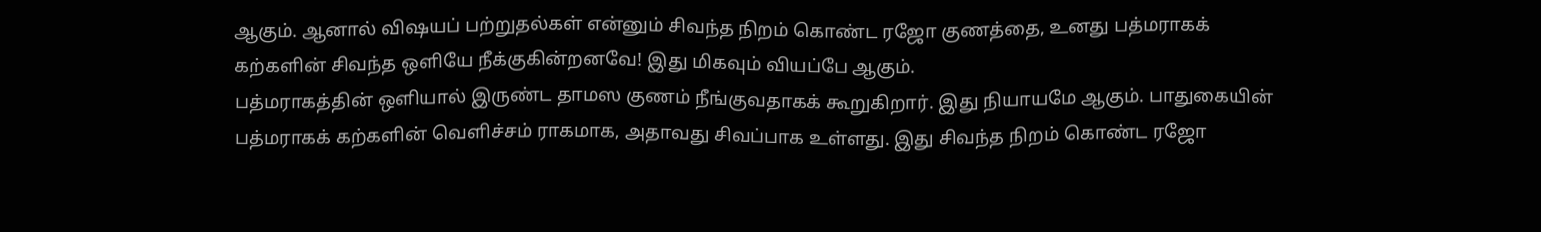ஆகும். ஆனால் விஷயப் பற்றுதல்கள் என்னும் சிவந்த நிறம் கொண்ட ரஜோ குணத்தை, உனது பத்மராகக் கற்களின் சிவந்த ஒளியே நீக்குகின்றனவே! இது மிகவும் வியப்பே ஆகும்.
பத்மராகத்தின் ஒளியால் இருண்ட தாமஸ குணம் நீங்குவதாகக் கூறுகிறார். இது நியாயமே ஆகும். பாதுகையின் பத்மராகக் கற்களின் வெளிச்சம் ராகமாக, அதாவது சிவப்பாக உள்ளது. இது சிவந்த நிறம் கொண்ட ரஜோ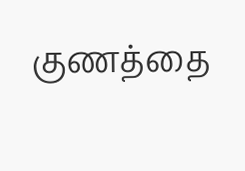குணத்தை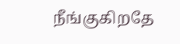நீங்குகிறதே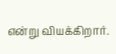என்று வியக்கிறார்.